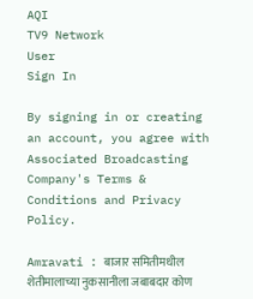AQI
TV9 Network
User
Sign In

By signing in or creating an account, you agree with Associated Broadcasting Company's Terms & Conditions and Privacy Policy.

Amravati : बाजार समितीमधील शेतीमालाच्या नुकसानीला जबाबदार कोण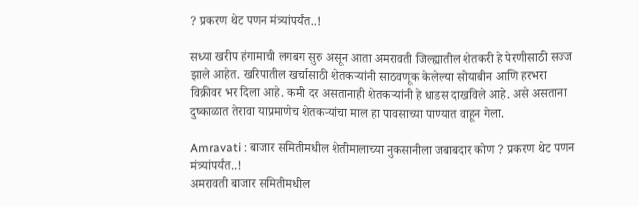? प्रकरण थेट पणन मंत्र्यांपर्यंत..!

सध्या खरीप हंगामाची लगबग सुरु असून आता अमरावती जिल्ह्यातील शेतकरी हे पेरणीसाठी सज्ज झाले आहेत. खरिपातील खर्चासाठी शेतकऱ्यांनी साठवणूक केलेल्या सोयाबीन आणि हरभरा विक्रीवर भर दिला आहे. कमी दर असतानाही शेतकऱ्यांनी हे धाडस दाखविले आहे. असे असताना दुष्काळात तेरावा याप्रमाणेच शेतकऱ्यांचा माल हा पावसाच्या पाण्यात वाहून गेला.

Amravati : बाजार समितीमधील शेतीमालाच्या नुकसानीला जबाबदार कोण ? प्रकरण थेट पणन मंत्र्यांपर्यंत..!
अमरावती बाजार समितीमधील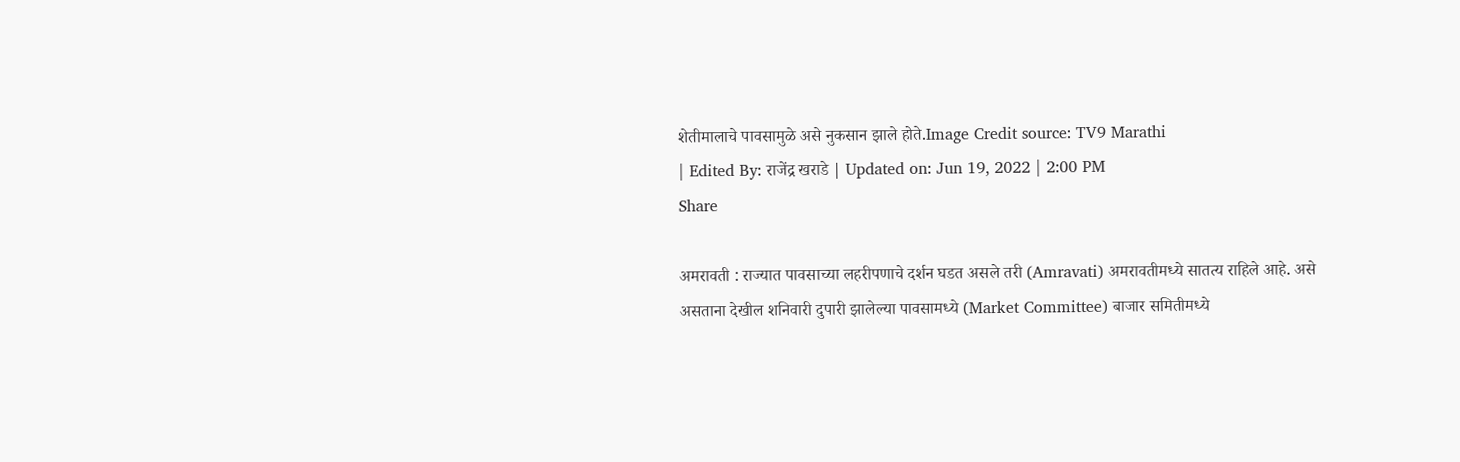शेतीमालाचे पावसामुळे असे नुकसान झाले होते.Image Credit source: TV9 Marathi
| Edited By: राजेंद्र खराडे | Updated on: Jun 19, 2022 | 2:00 PM
Share

अमरावती : राज्यात पावसाच्या लहरीपणाचे दर्शन घडत असले तरी (Amravati) अमरावतीमध्ये सातत्य राहिले आहे. असे असताना देखील शनिवारी दुपारी झालेल्या पावसामध्ये (Market Committee) बाजार समितीमध्ये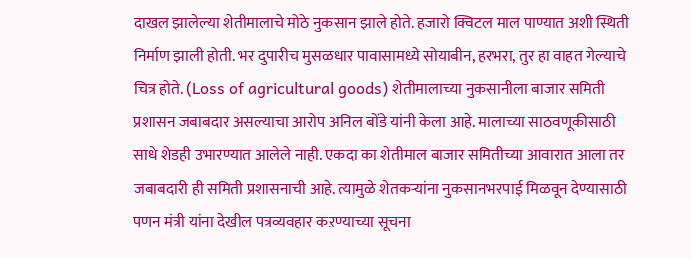दाखल झालेल्या शेतीमालाचे मोठे नुकसान झाले होते. हजारो क्विटल माल पाण्यात अशी स्थिती निर्माण झाली होती. भर दुपारीच मुसळधार पावासामध्ये सोयाबीन, हरभरा, तुर हा वाहत गेल्याचे चित्र होते. (Loss of agricultural goods) शेतीमालाच्या नुकसानीला बाजार समिती प्रशासन जबाबदार असल्याचा आरोप अनिल बोंडे यांनी केला आहे. मालाच्या साठवणूकीसाठी साधे शेडही उभारण्यात आलेले नाही. एकदा का शेतीमाल बाजार समितीच्या आवारात आला तर जबाबदारी ही समिती प्रशासनाची आहे. त्यामुळे शेतकऱ्यांना नुकसानभरपाई मिळवून देण्यासाठी पणन मंत्री यांना देखील पत्रव्यवहार कऱण्याच्या सूचना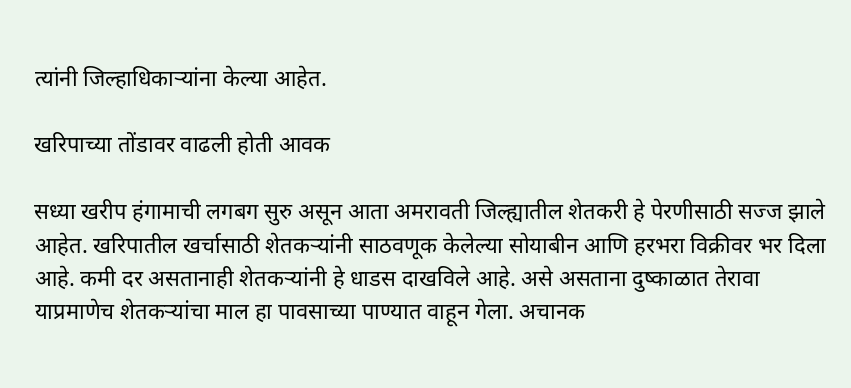त्यांनी जिल्हाधिकाऱ्यांना केल्या आहेत.

खरिपाच्या तोंडावर वाढली होती आवक

सध्या खरीप हंगामाची लगबग सुरु असून आता अमरावती जिल्ह्यातील शेतकरी हे पेरणीसाठी सज्ज झाले आहेत. खरिपातील खर्चासाठी शेतकऱ्यांनी साठवणूक केलेल्या सोयाबीन आणि हरभरा विक्रीवर भर दिला आहे. कमी दर असतानाही शेतकऱ्यांनी हे धाडस दाखविले आहे. असे असताना दुष्काळात तेरावा याप्रमाणेच शेतकऱ्यांचा माल हा पावसाच्या पाण्यात वाहून गेला. अचानक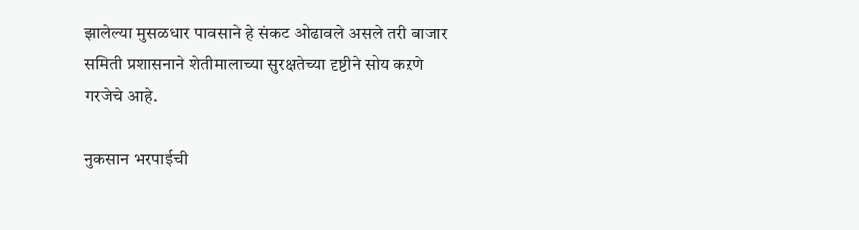झालेल्या मुसळधार पावसाने हे संकट ओढावले असले तरी बाजार समिती प्रशासनाने शेतीमालाच्या सुरक्षतेच्या दृष्टीने सोय कऱणे गरजेचे आहे.

नुकसान भरपाईची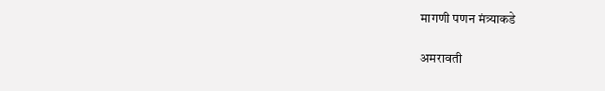मागणी पणन मंत्र्याकडे

अमरावती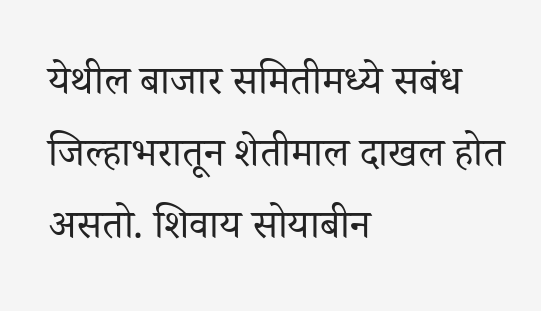येथील बाजार समितीमध्ये सबंध जिल्हाभरातून शेतीमाल दाखल होत असतो. शिवाय सोयाबीन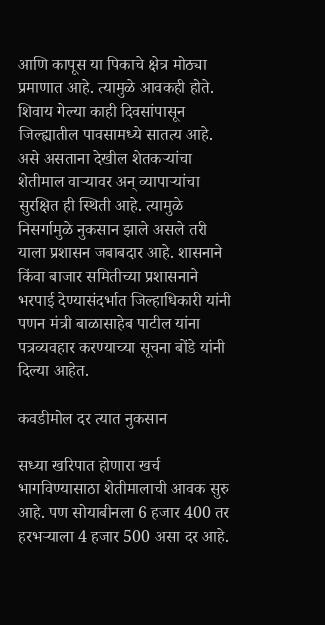आणि कापूस या पिकाचे क्षेत्र मोठ्या प्रमाणात आहे. त्यामुळे आवकही होते. शिवाय गेल्या काही दिवसांपासून जिल्ह्यातील पावसामध्ये सातत्य आहे. असे असताना देखील शेतकऱ्यांचा शेतीमाल वाऱ्यावर अन् व्यापाऱ्यांचा सुरक्षित ही स्थिती आहे. त्यामुळे निसर्गामुळे नुकसान झाले असले तरी याला प्रशासन जबाबदार आहे. शासनाने किंवा बाजार समितीच्या प्रशासनाने भरपाई देण्यासंदर्भात जिल्हाधिकारी यांनी पणन मंत्री बाळासाहेब पाटील यांना पत्रव्यवहार करण्याच्या सूचना बोंडे यांनी दिल्या आहेत.

कवडीमोल दर त्यात नुकसान

सध्या खरिपात होणारा खर्च भागविण्यासाठा शेतीमालाची आवक सुरु आहे. पण सोयाबीनला 6 हजार 400 तर हरभऱ्याला 4 हजार 500 असा दर आहे.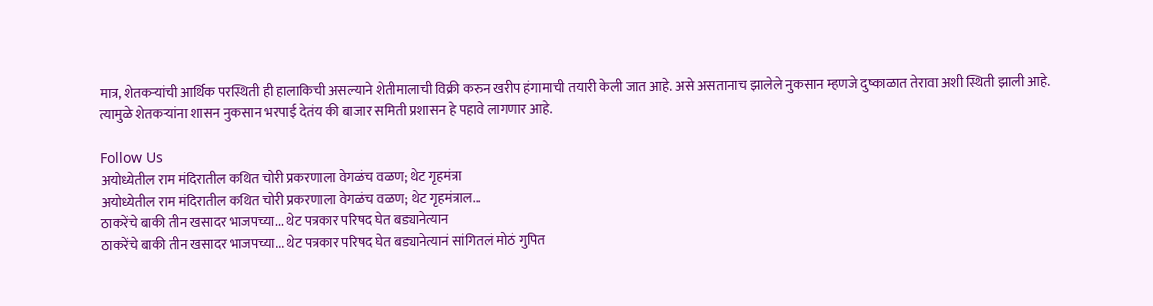मात्र, शेतकऱ्यांची आर्थिक परस्थिती ही हालाकिची असल्याने शेतीमालाची विक्री करुन खरीप हंगामाची तयारी केली जात आहे. असे असतानाच झालेले नुकसान म्हणजे दुष्काळात तेरावा अशी स्थिती झाली आहे. त्यामुळे शेतकऱ्यांना शासन नुकसान भरपाई देतंय की बाजार समिती प्रशासन हे पहावे लागणार आहे.

Follow Us
अयोध्येतील राम मंदिरातील कथित चोरी प्रकरणाला वेगळंच वळण; थेट गृहमंत्रा
अयोध्येतील राम मंदिरातील कथित चोरी प्रकरणाला वेगळंच वळण; थेट गृहमंत्राल...
ठाकरेंचे बाकी तीन खसादर भाजपच्या... थेट पत्रकार परिषद घेत बड्यानेत्यान
ठाकरेंचे बाकी तीन खसादर भाजपच्या... थेट पत्रकार परिषद घेत बड्यानेत्यानं सांगितलं मोठं गुपित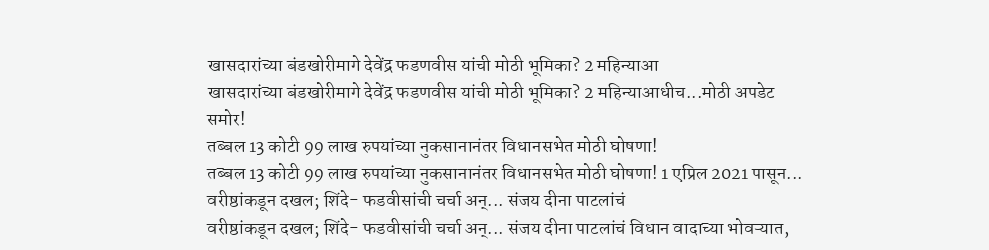खासदारांच्या बंडखोरीमागे देवेंद्र फडणवीस यांची मोठी भूमिका? 2 महिन्याआ
खासदारांच्या बंडखोरीमागे देवेंद्र फडणवीस यांची मोठी भूमिका? 2 महिन्याआधीच...मोठी अपडेट समोर!
तब्बल 13 कोटी 99 लाख रुपयांच्या नुकसानानंतर विधानसभेत मोठी घोषणा!
तब्बल 13 कोटी 99 लाख रुपयांच्या नुकसानानंतर विधानसभेत मोठी घोषणा! 1 एप्रिल 2021 पासून...
वरीष्ठांकडून दखल; शिंदे- फडवीसांची चर्चा अन्... संजय दीना पाटलांचं
वरीष्ठांकडून दखल; शिंदे- फडवीसांची चर्चा अन्... संजय दीना पाटलांचं विधान वादाच्या भोवऱ्यात,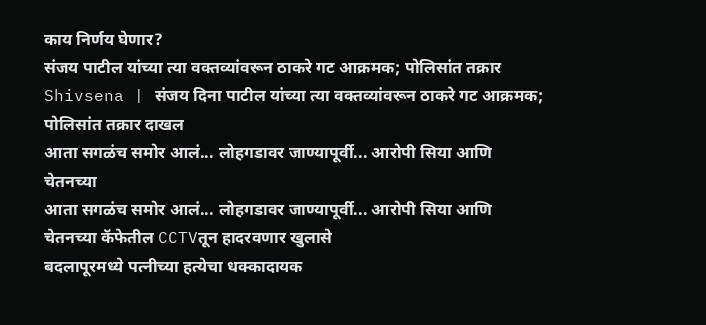काय निर्णय घेणार?
संजय पाटील यांच्या त्या वक्तव्यांवरून ठाकरे गट आक्रमक; पोलिसांत तक्रार
Shivsena | संजय दिना पाटील यांच्या त्या वक्तव्यांवरून ठाकरे गट आक्रमक; पोलिसांत तक्रार दाखल
आता सगळंच समोर आलं... लोहगडावर जाण्यापूर्वी... आरोपी सिया आणि चेतनच्या
आता सगळंच समोर आलं... लोहगडावर जाण्यापूर्वी... आरोपी सिया आणि चेतनच्या कॅफेतील CCTVतून हादरवणार खुलासे
बदलापूरमध्ये पत्नीच्या हत्येचा धक्कादायक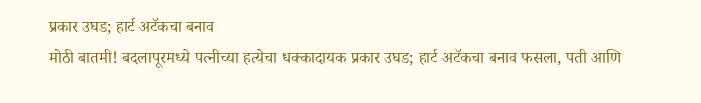प्रकार उघड; हार्ट अटॅकचा बनाव
मोठी बातमी! बदलापूरमध्ये पत्नीच्या हत्येचा धक्कादायक प्रकार उघड; हार्ट अटॅकचा बनाव फसला, पती आणि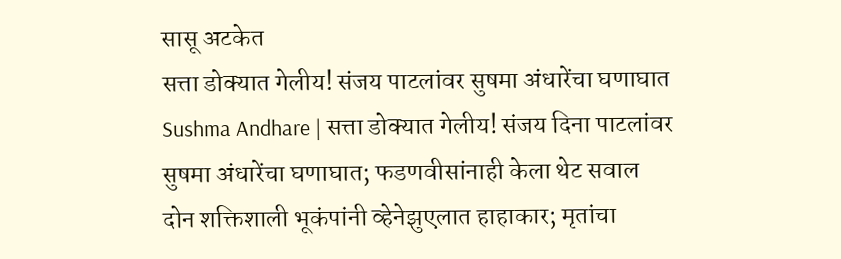सासू अटकेत
सत्ता डोक्यात गेलीय! संजय पाटलांवर सुषमा अंधारेंचा घणाघात
Sushma Andhare | सत्ता डोक्यात गेलीय! संजय दिना पाटलांवर सुषमा अंधारेंचा घणाघात; फडणवीसांनाही केला थेट सवाल
दोन शक्तिशाली भूकंपांनी व्हेनेझुएलात हाहाकार; मृतांचा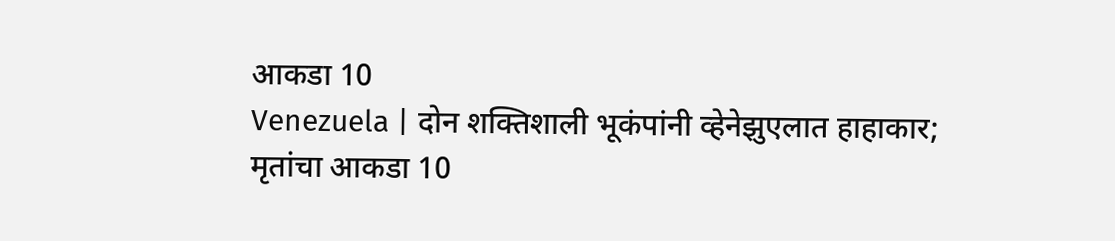आकडा 10
Venezuela | दोन शक्तिशाली भूकंपांनी व्हेनेझुएलात हाहाकार; मृतांचा आकडा 10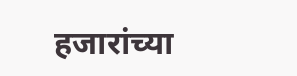हजारांच्या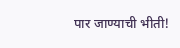पार जाण्याची भीती!